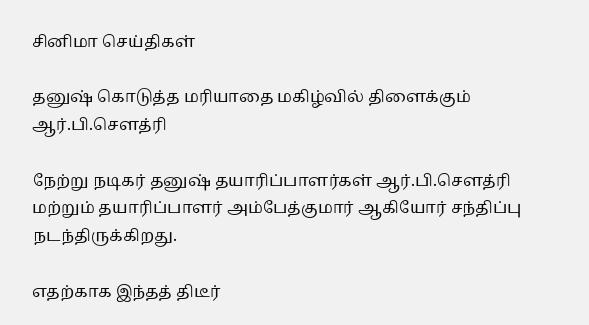சினிமா செய்திகள்

தனுஷ் கொடுத்த மரியாதை மகிழ்வில் திளைக்கும் ஆர்.பி.செளத்ரி

நேற்று நடிகர் தனுஷ் தயாரிப்பாளர்கள் ஆர்.பி.செளத்ரி மற்றும் தயாரிப்பாளர் அம்பேத்குமார் ஆகியோர் சந்திப்பு நடந்திருக்கிறது.

எதற்காக இந்தத் திடீர்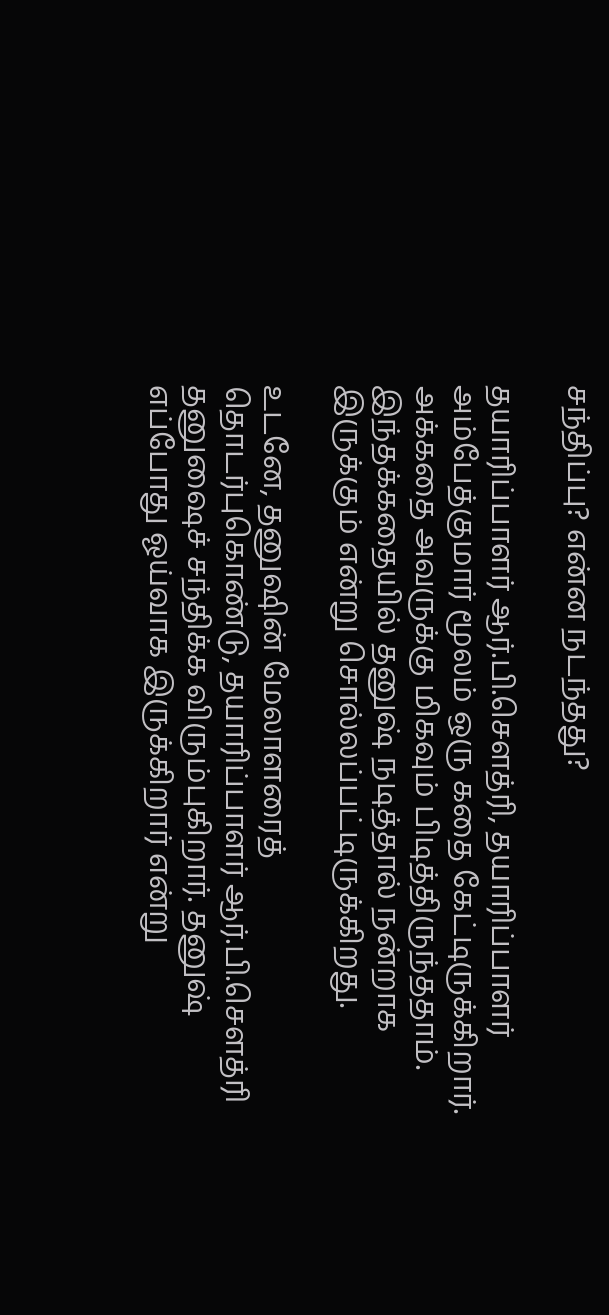சந்திப்பு? என்ன நடந்தது?

தயாரிப்பாளர் ஆர்.பி.செளத்ரி, தயாரிப்பாளர் அம்பேத்குமார் மூலம் ஒரு கதை கேட்டிருக்கிறார். அக்கதை அவருக்கு மிகவும் பிடித்திருந்ததாம். இந்தக்கதையில் தனுஷ் நடித்தால் நன்றாக இருக்கும் என்று சொல்லப்பட்டிருக்கிறது.

உடனே, தனுஷின் மேலாளரைத் தொடர்புகொண்டு, தயாரிப்பாளர் ஆர்.பி.செளத்ரி தனுஷைச் சந்திக்க விரும்புகிறார். தனுஷ் எப்போது ஓய்வாக இருக்கிறார் என்று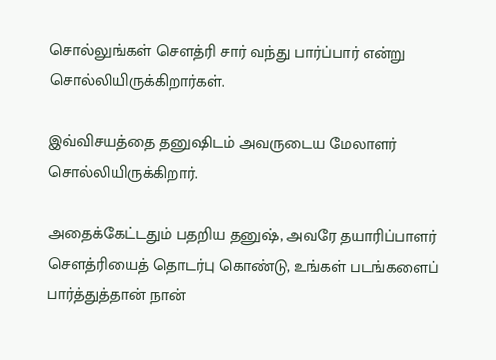சொல்லுங்கள் செளத்ரி சார் வந்து பார்ப்பார் என்று சொல்லியிருக்கிறார்கள்.

இவ்விசயத்தை தனுஷிடம் அவருடைய மேலாளர் சொல்லியிருக்கிறார்.

அதைக்கேட்டதும் பதறிய தனுஷ், அவரே தயாரிப்பாளர் செளத்ரியைத் தொடர்பு கொண்டு, உங்கள் படங்களைப் பார்த்துத்தான் நான்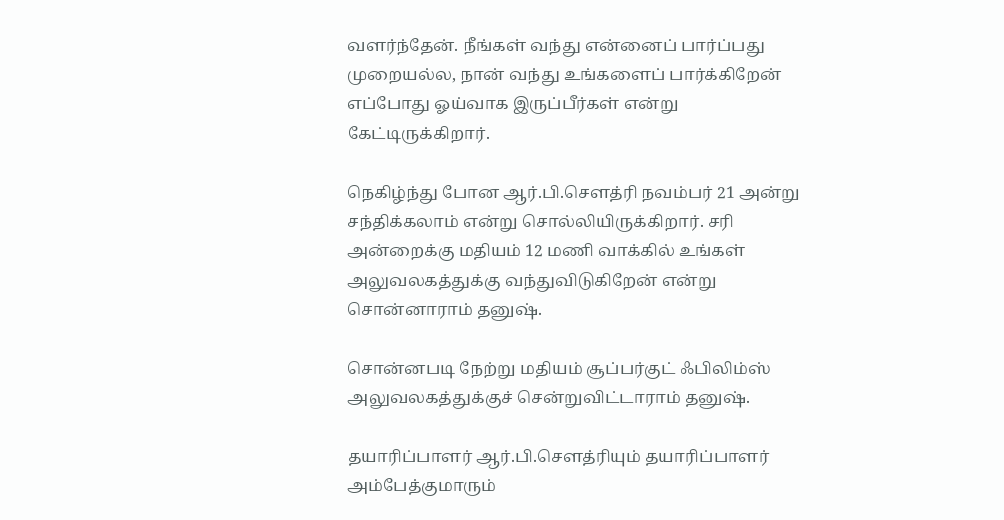வளர்ந்தேன். நீங்கள் வந்து என்னைப் பார்ப்பது முறையல்ல, நான் வந்து உங்களைப் பார்க்கிறேன் எப்போது ஓய்வாக இருப்பீர்கள் என்று கேட்டிருக்கிறார்.

நெகிழ்ந்து போன ஆர்.பி.செளத்ரி நவம்பர் 21 அன்று சந்திக்கலாம் என்று சொல்லியிருக்கிறார். சரி அன்றைக்கு மதியம் 12 மணி வாக்கில் உங்கள் அலுவலகத்துக்கு வந்துவிடுகிறேன் என்று சொன்னாராம் தனுஷ்.

சொன்னபடி நேற்று மதியம் சூப்பர்குட் ஃபிலிம்ஸ் அலுவலகத்துக்குச் சென்றுவிட்டாராம் தனுஷ்.

தயாரிப்பாளர் ஆர்.பி.செளத்ரியும் தயாரிப்பாளர் அம்பேத்குமாரும்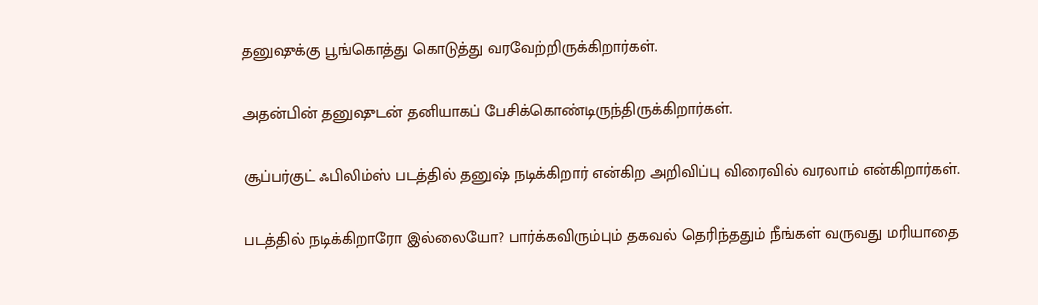தனுஷுக்கு பூங்கொத்து கொடுத்து வரவேற்றிருக்கிறார்கள்.

அதன்பின் தனுஷுடன் தனியாகப் பேசிக்கொண்டிருந்திருக்கிறார்கள்.

சூப்பர்குட் ஃபிலிம்ஸ் படத்தில் தனுஷ் நடிக்கிறார் என்கிற அறிவிப்பு விரைவில் வரலாம் என்கிறார்கள்.

படத்தில் நடிக்கிறாரோ இல்லையோ? பார்க்கவிரும்பும் தகவல் தெரிந்ததும் நீங்கள் வருவது மரியாதை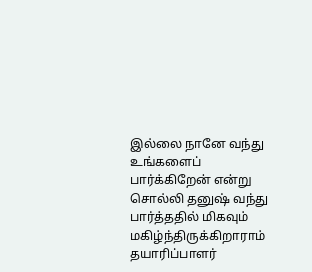இல்லை நானே வந்து உங்களைப் பார்க்கிறேன் என்று சொல்லி தனுஷ் வந்து பார்த்ததில் மிகவும் மகிழ்ந்திருக்கிறாராம் தயாரிப்பாளர்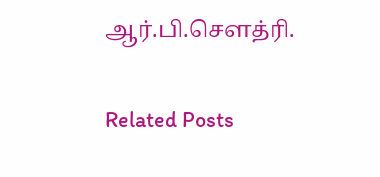ஆர்.பி.செளத்ரி.

Related Posts